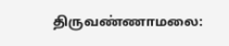திருவண்ணாமலை: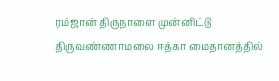ரம்ஜான் திருநாளை முன்னிட்டு திருவண்ணாமலை ஈத்கா மைதானத்தில்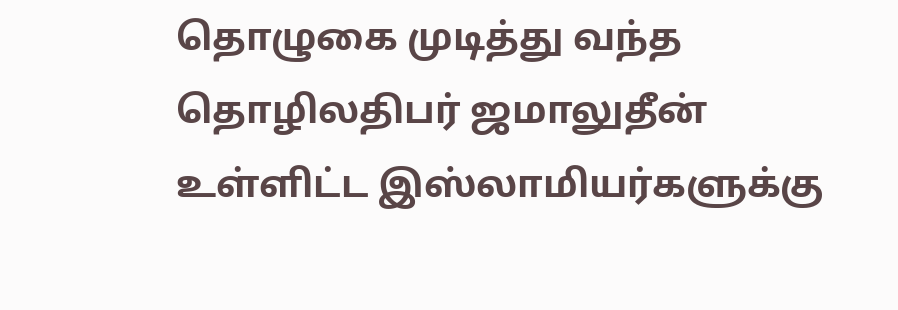தொழுகை முடித்து வந்த தொழிலதிபர் ஜமாலுதீன் உள்ளிட்ட இஸ்லாமியர்களுக்கு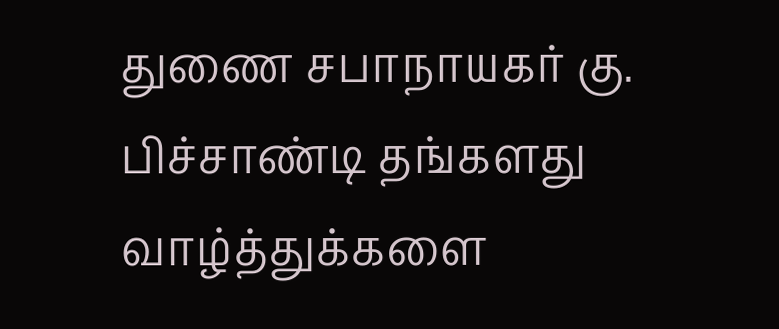துணை சபாநாயகர் கு. பிச்சாண்டி தங்களது வாழ்த்துக்களை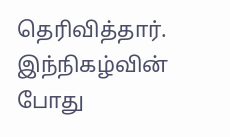தெரிவித்தார். இந்நிகழ்வின் போது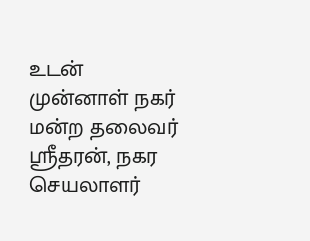உடன் முன்னாள் நகர் மன்ற தலைவர் ஸ்ரீதரன், நகர செயலாளர்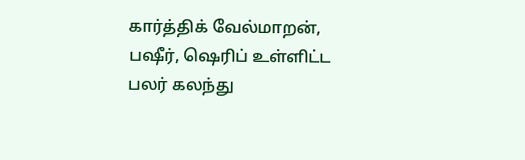கார்த்திக் வேல்மாறன், பஷீர், ஷெரிப் உள்ளிட்ட பலர் கலந்து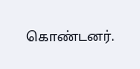கொண்டனர்.